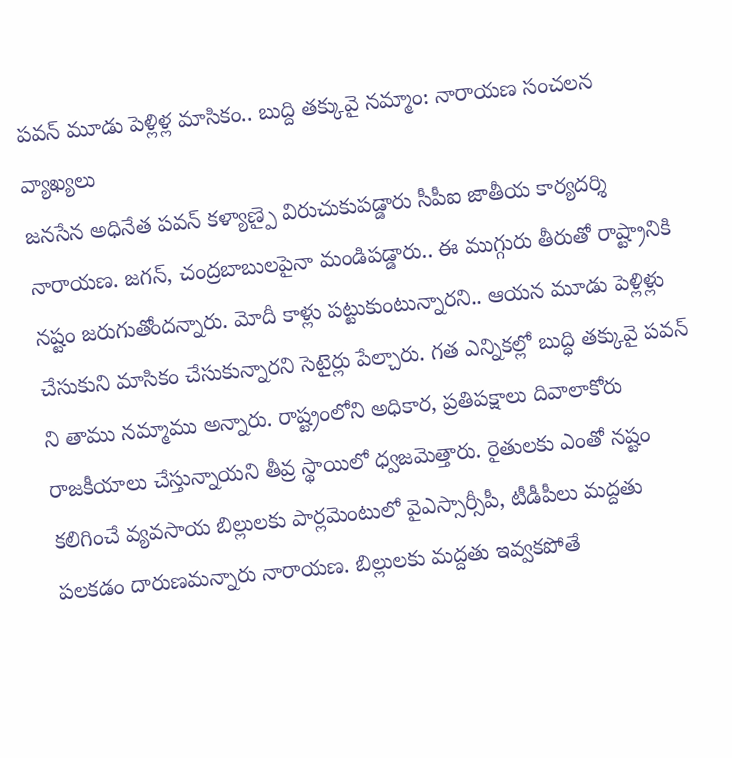పవన్ మూడు పెళ్లిళ్ల మాసికం.. బుద్ది తక్కువై నమ్మాం: నారాయణ సంచలన వ్యాఖ్యలు
జనసేన అధినేత పవన్ కళ్యాణ్పై విరుచుకుపడ్డారు సీపీఐ జాతీయ కార్యదర్శి నారాయణ. జగన్, చంద్రబాబులపైనా మండిపడ్డారు.. ఈ ముగ్గురు తీరుతో రాష్ట్రానికి నష్టం జరుగుతోందన్నారు. మోదీ కాళ్లు పట్టుకుంటున్నారని.. ఆయన మూడు పెళ్లిళ్లు చేసుకుని మాసికం చేసుకున్నారని సెటైర్లు పేల్చారు. గత ఎన్నికల్లో బుద్ధి తక్కువై పవన్ ని తాము నమ్మాము అన్నారు. రాష్ట్రంలోని అధికార, ప్రతిపక్షాలు దివాలాకోరు రాజకీయాలు చేస్తున్నాయని తీవ్ర స్థాయిలో ధ్వజమెత్తారు. రైతులకు ఎంతో నష్టం కలిగించే వ్యవసాయ బిల్లులకు పార్లమెంటులో వైఎస్సార్సీపీ, టీడీపీలు మద్దతు పలకడం దారుణమన్నారు నారాయణ. బిల్లులకు మద్దతు ఇవ్వకపోతే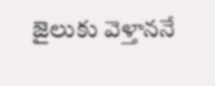జైలుకు వెళ్తాననే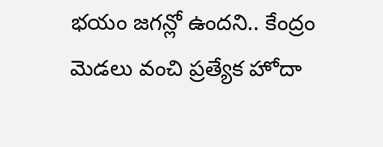భయం జగన్లో ఉందని.. కేంద్రం మెడలు వంచి ప్రత్యేక హోదా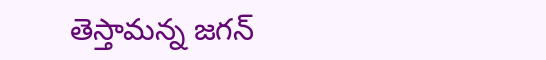తెస్తామన్న జగన్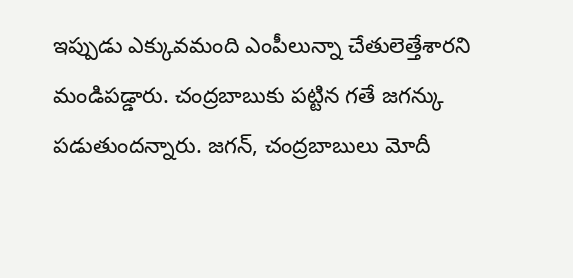ఇప్పుడు ఎక్కువమంది ఎంపీలున్నా చేతులెత్తేశారని మండిపడ్డారు. చంద్రబాబుకు పట్టిన గతే జగన్కు పడుతుందన్నారు. జగన్, చంద్రబాబులు మోదీ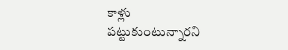కాళ్లు పట్టుకుంటున్నారని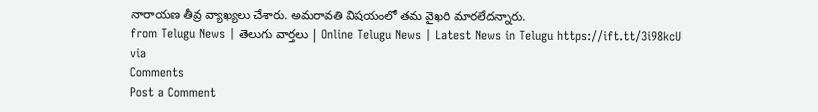నారాయణ తీవ్ర వ్యాఖ్యలు చేశారు. అమరావతి విషయంలో తమ వైఖరి మారలేదన్నారు.
from Telugu News | తెలుగు వార్తలు | Online Telugu News | Latest News in Telugu https://ift.tt/3i98kcU
via
Comments
Post a Comment